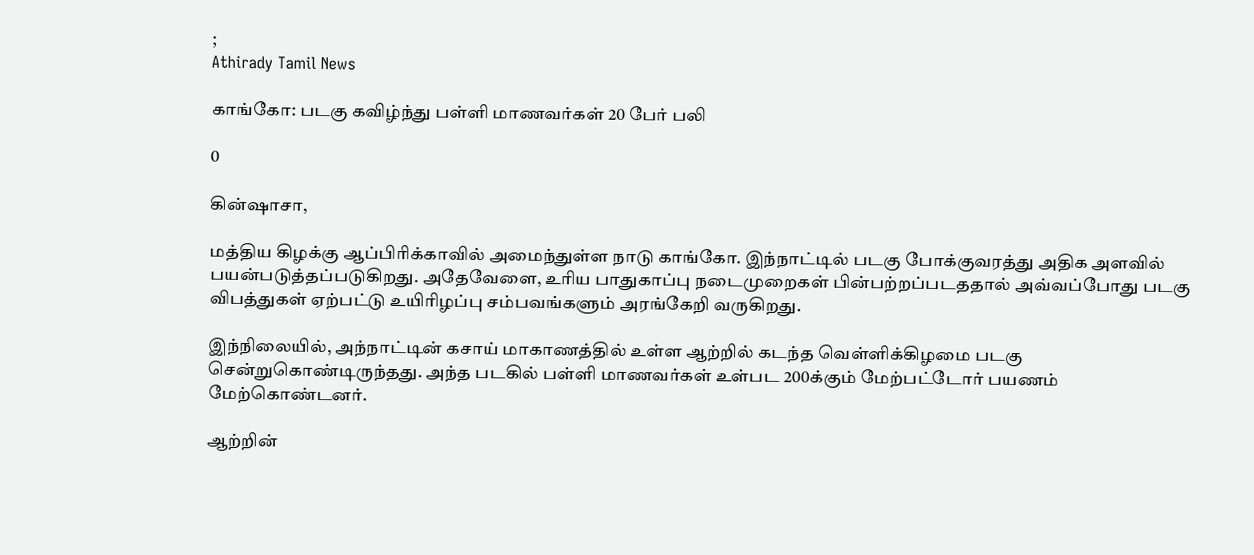;
Athirady Tamil News

காங்கோ: படகு கவிழ்ந்து பள்ளி மாணவர்கள் 20 பேர் பலி

0

கின்ஷாசா,

மத்திய கிழக்கு ஆப்பிரிக்காவில் அமைந்துள்ள நாடு காங்கோ. இந்நாட்டில் படகு போக்குவரத்து அதிக அளவில் பயன்படுத்தப்படுகிறது. அதேவேளை, உரிய பாதுகாப்பு நடைமுறைகள் பின்பற்றப்படததால் அவ்வப்போது படகு விபத்துகள் ஏற்பட்டு உயிரிழப்பு சம்பவங்களும் அரங்கேறி வருகிறது.

இந்நிலையில், அந்நாட்டின் கசாய் மாகாணத்தில் உள்ள ஆற்றில் கடந்த வெள்ளிக்கிழமை படகு சென்றுகொண்டிருந்தது. அந்த படகில் பள்ளி மாணவர்கள் உள்பட 200க்கும் மேற்பட்டோர் பயணம் மேற்கொண்டனர்.

ஆற்றின்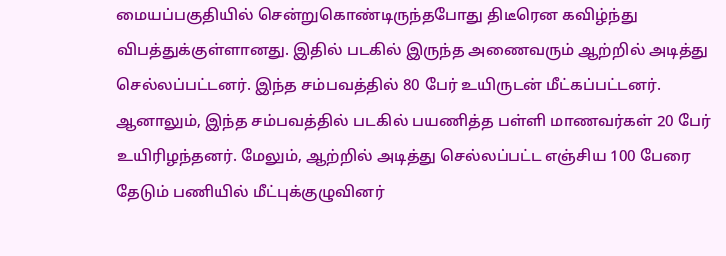மையப்பகுதியில் சென்றுகொண்டிருந்தபோது திடீரென கவிழ்ந்து விபத்துக்குள்ளானது. இதில் படகில் இருந்த அணைவரும் ஆற்றில் அடித்து செல்லப்பட்டனர். இந்த சம்பவத்தில் 80 பேர் உயிருடன் மீட்கப்பட்டனர். ஆனாலும், இந்த சம்பவத்தில் படகில் பயணித்த பள்ளி மாணவர்கள் 20 பேர் உயிரிழந்தனர். மேலும், ஆற்றில் அடித்து செல்லப்பட்ட எஞ்சிய 100 பேரை தேடும் பணியில் மீட்புக்குழுவினர்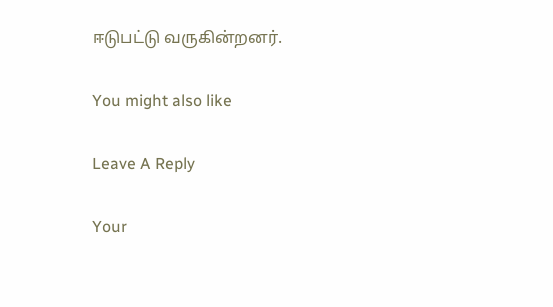ஈடுபட்டு வருகின்றனர்.

You might also like

Leave A Reply

Your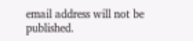email address will not be published.